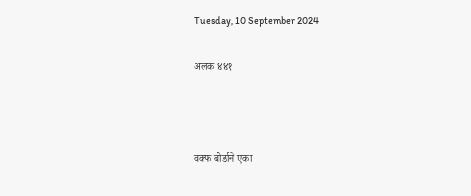Tuesday, 10 September 2024

अलक ४४१



वक्फ बोर्डाने एका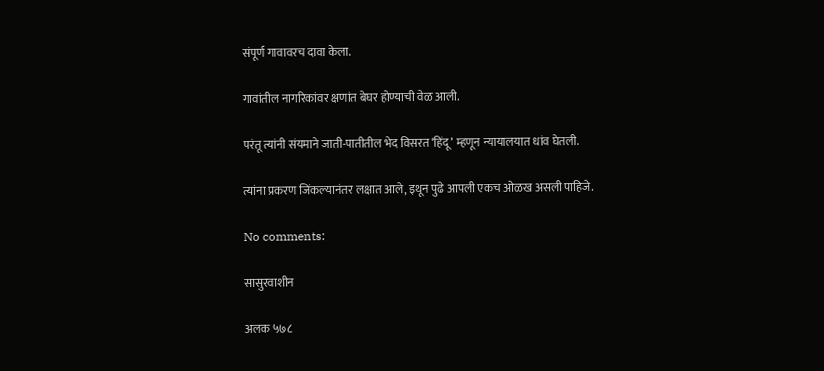संपूर्ण गावावरच दावा केला.

गावांतील नागरिकांवर क्षणांत बेघर होण्याची वेळ आली.

परंतू त्यांनी संयमाने जाती-पातीतील भेद विसरत ‘हिंदू’ म्हणून न्यायालयात धांव घेतली.

त्यांना प्रकरण जिंकल्यानंतर लक्षात आले, इथून पुढे आपली एकच ओळख असली पाहिजे.

No comments:

सासुरवाशीन

अलक ५७८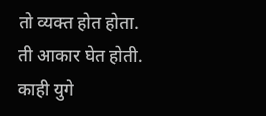तो व्यक्त होत होता. ती आकार घेत होती. काही युगे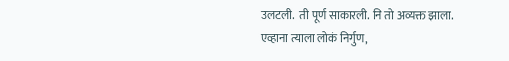उलटली.  ती पूर्ण साकारली. नि तो अव्यक्त झाला. एव्हाना त्याला लोकं निर्गुण,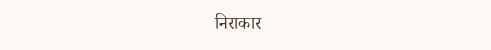निराकार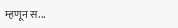म्हणून स...